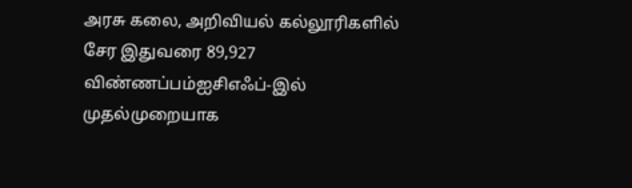அரசு கலை, அறிவியல் கல்லூரிகளில் சேர இதுவரை 89,927 விண்ணப்பம்ஐசிஎஃப்-இல் முதல்முறையாக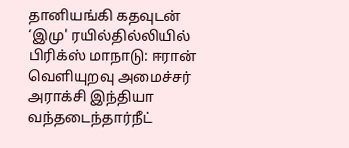தானியங்கி கதவுடன் ‘இமு' ரயில்தில்லியில் பிரிக்ஸ் மாநாடு: ஈரான் வெளியுறவு அமைச்சர் அராக்சி இந்தியா வந்தடைந்தார்நீட்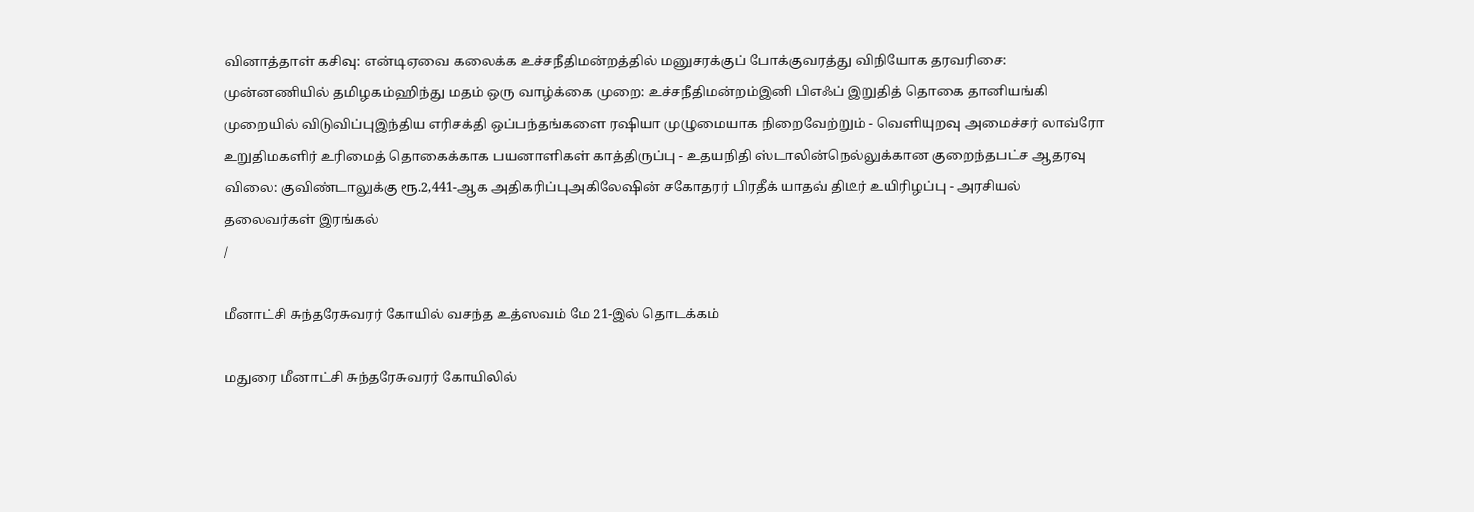வினாத்தாள் கசிவு: என்டிஏவை கலைக்க உச்சநீதிமன்றத்தில் மனுசரக்குப் போக்குவரத்து விநியோக தரவரிசை: முன்னணியில் தமிழகம்ஹிந்து மதம் ஒரு வாழ்க்கை முறை: உச்சநீதிமன்றம்இனி பிஎஃப் இறுதித் தொகை தானியங்கி முறையில் விடுவிப்புஇந்திய எரிசக்தி ஒப்பந்தங்களை ரஷியா முழுமையாக நிறைவேற்றும் - வெளியுறவு அமைச்சர் லாவ்ரோ உறுதிமகளிர் உரிமைத் தொகைக்காக பயனாளிகள் காத்திருப்பு - உதயநிதி ஸ்டாலின்நெல்லுக்கான குறைந்தபட்ச ஆதரவு விலை: குவிண்டாலுக்கு ரூ.2,441-ஆக அதிகரிப்புஅகிலேஷின் சகோதரர் பிரதீக் யாதவ் திடீர் உயிரிழப்பு - அரசியல் தலைவர்கள் இரங்கல்
/

மீனாட்சி சுந்தரேசுவரர் கோயில் வசந்த உத்ஸவம் மே 21-இல் தொடக்கம்

மதுரை மீனாட்சி சுந்தரேசுவரர் கோயிலில்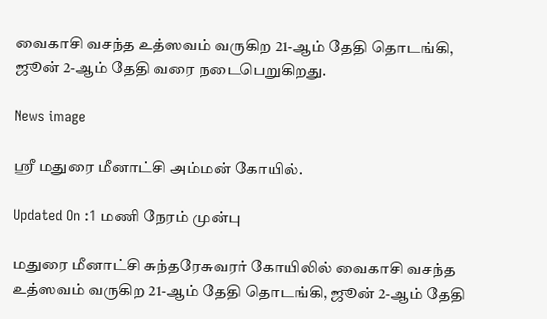வைகாசி வசந்த உத்ஸவம் வருகிற 21-ஆம் தேதி தொடங்கி, ஜூன் 2-ஆம் தேதி வரை நடைபெறுகிறது.

News image

ஸ்ரீ மதுரை மீனாட்சி அம்மன் கோயில்.

Updated On :1 மணி நேரம் முன்பு

மதுரை மீனாட்சி சுந்தரேசுவரர் கோயிலில் வைகாசி வசந்த உத்ஸவம் வருகிற 21-ஆம் தேதி தொடங்கி, ஜூன் 2-ஆம் தேதி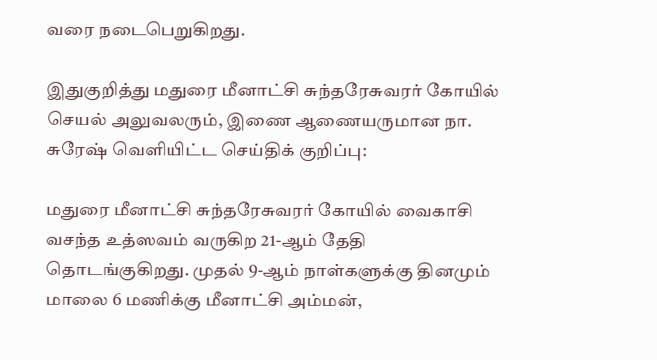வரை நடைபெறுகிறது.

இதுகுறித்து மதுரை மீனாட்சி சுந்தரேசுவரர் கோயில் செயல் அலுவலரும், இணை ஆணையருமான நா. சுரேஷ் வெளியிட்ட செய்திக் குறிப்பு:

மதுரை மீனாட்சி சுந்தரேசுவரர் கோயில் வைகாசி வசந்த உத்ஸவம் வருகிற 21-ஆம் தேதி தொடங்குகிறது. முதல் 9-ஆம் நாள்களுக்கு தினமும் மாலை 6 மணிக்கு மீனாட்சி அம்மன்,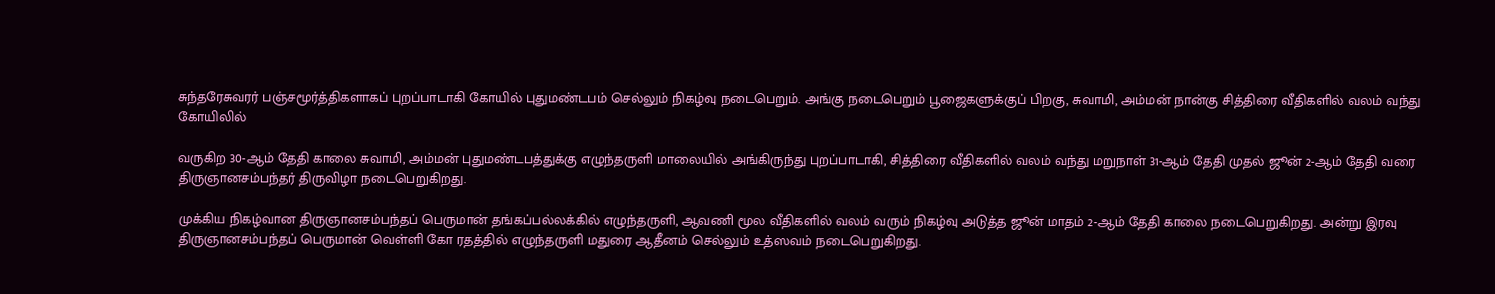சுந்தரேசுவரர் பஞ்சமூர்த்திகளாகப் புறப்பாடாகி கோயில் புதுமண்டபம் செல்லும் நிகழ்வு நடைபெறும். அங்கு நடைபெறும் பூஜைகளுக்குப் பிறகு, சுவாமி, அம்மன் நான்கு சித்திரை வீதிகளில் வலம் வந்து கோயிலில்

வருகிற 30-ஆம் தேதி காலை சுவாமி, அம்மன் புதுமண்டபத்துக்கு எழுந்தருளி மாலையில் அங்கிருந்து புறப்பாடாகி, சித்திரை வீதிகளில் வலம் வந்து மறுநாள் 31-ஆம் தேதி முதல் ஜூன் 2-ஆம் தேதி வரை திருஞானசம்பந்தர் திருவிழா நடைபெறுகிறது.

முக்கிய நிகழ்வான திருஞானசம்பந்தப் பெருமான் தங்கப்பல்லக்கில் எழுந்தருளி, ஆவணி மூல வீதிகளில் வலம் வரும் நிகழ்வு அடுத்த ஜூன் மாதம் 2-ஆம் தேதி காலை நடைபெறுகிறது. அன்று இரவு திருஞானசம்பந்தப் பெருமான் வெள்ளி கோ ரதத்தில் எழுந்தருளி மதுரை ஆதீனம் செல்லும் உத்ஸவம் நடைபெறுகிறது.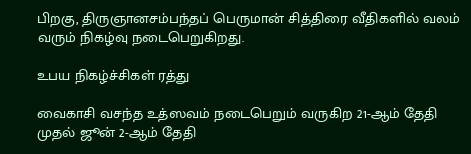பிறகு, திருஞானசம்பந்தப் பெருமான் சித்திரை வீதிகளில் வலம் வரும் நிகழ்வு நடைபெறுகிறது.

உபய நிகழ்ச்சிகள் ரத்து

வைகாசி வசந்த உத்ஸவம் நடைபெறும் வருகிற 21-ஆம் தேதி முதல் ஜூன் 2-ஆம் தேதி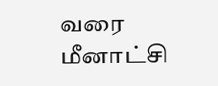வரை மீனாட்சி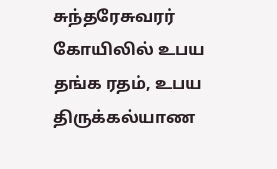சுந்தரேசுவரர் கோயிலில் உபய தங்க ரதம், உபய திருக்கல்யாண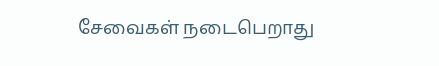சேவைகள் நடைபெறாது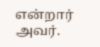என்றார் அவர்.